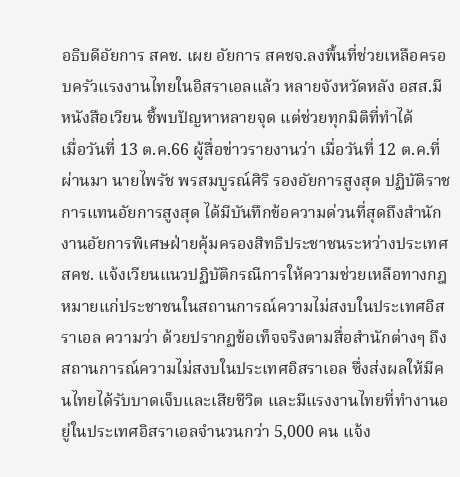อธิบดีอัยการ สคช. เผย อัยการ สคชจ.ลงพื้นที่ช่วยเหลือครอบครัวแรงงานไทยในอิสราเอลแล้ว หลายจังหวัดหลัง อสส.มีหนังสือเวียน ชี้พบปัญหาหลายจุด แต่ช่วยทุกมิติที่ทำได้
เมื่อวันที่ 13 ต.ค.66 ผู้สื่อข่าวรายงานว่า เมื่อวันที่ 12 ต.ค.ที่ผ่านมา นายไพรัช พรสมบูรณ์ศิริ รองอัยการสูงสุด ปฏิบัติราชการแทนอัยการสูงสุด ได้มีบันทึกข้อความด่วนที่สุดถึงสำนักงานอัยการพิเศษฝ่ายคุ้มครองสิทธิประชาชนระหว่างประเทศ สคช. แจ้งเวียนแนวปฏิบัติกรณีการให้ความช่วยเหลือทางกฎหมายแก่ประชาชนในสถานการณ์ความไม่สงบในประเทศอิสราเอล ความว่า ด้วยปรากฏข้อเท็จจริงตามสื่อสำนักต่างๆ ถึงสถานการณ์ความไม่สงบในประเทศอิสราเอล ซึ่งส่งผลให้มีคนไทยได้รับบาดเจ็บและเสียชีวิต และมีแรงงานไทยที่ทำงานอยู่ในประเทศอิสราเอลจำนวนกว่า 5,000 คน แจ้ง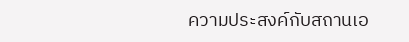ความประสงค์กับสถานเอ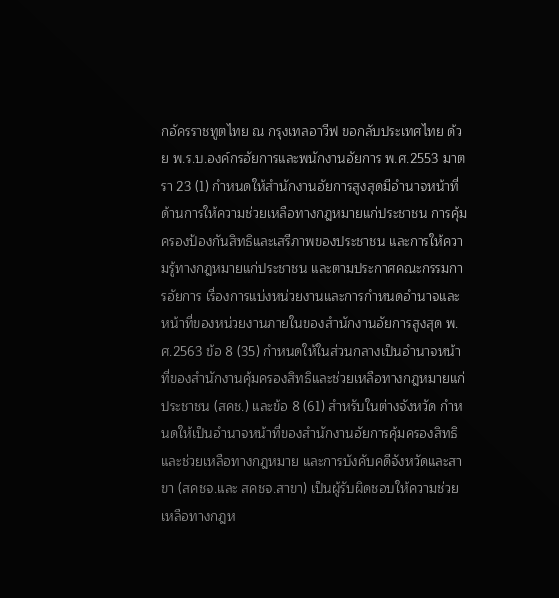กอัครราชทูตไทย ณ กรุงเทลอาวีฟ ขอกลับประเทศไทย ด้วย พ.ร.บ.องค์กรอัยการและพนักงานอัยการ พ.ศ.2553 มาตรา 23 (1) กำหนดให้สำนักงานอัยการสูงสุดมีอำนาจหน้าที่ด้านการให้ความช่วยเหลือทางกฎหมายแก่ประชาชน การคุ้มครองป้องกันสิทธิและเสรีภาพของประชาชน และการให้ความรู้ทางกฎหมายแก่ประชาชน และตามประกาศคณะกรรมการอัยการ เรื่องการแบ่งหน่วยงานและการกำหนดอำนาจและหน้าที่ของหน่วยงานภายในของสำนักงานอัยการสูงสุด พ.ศ.2563 ข้อ 8 (35) กำหนดให้ในส่วนกลางเป็นอำนาจหน้าที่ของสำนักงานคุ้มครองสิทธิและช่วยเหลือทางกฎหมายแก่ประชาชน (สคช.) และข้อ 8 (61) สำหรับในต่างจังหวัด กำหนดให้เป็นอำนาจหน้าที่ของสำนักงานอัยการคุ้มครองสิทธิและช่วยเหลือทางกฎหมาย และการบังคับคดีจังหวัดและสาขา (สคชจ.และ สคชจ.สาขา) เป็นผู้รับผิดชอบให้ความช่วยเหลือทางกฎห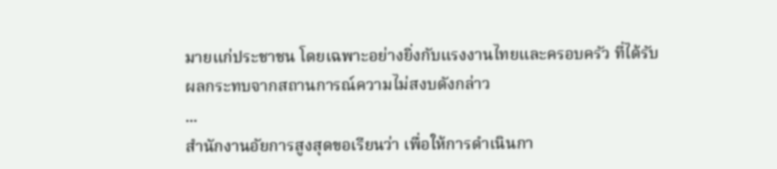มายแก่ประชาชน โดยเฉพาะอย่างยิ่งกับแรงงานไทยและครอบครัว ที่ได้รับผลกระทบจากสถานการณ์ความไม่สงบดังกล่าว
...
สำนักงานอัยการสูงสุดขอเรียนว่า เพื่อให้การดำเนินกา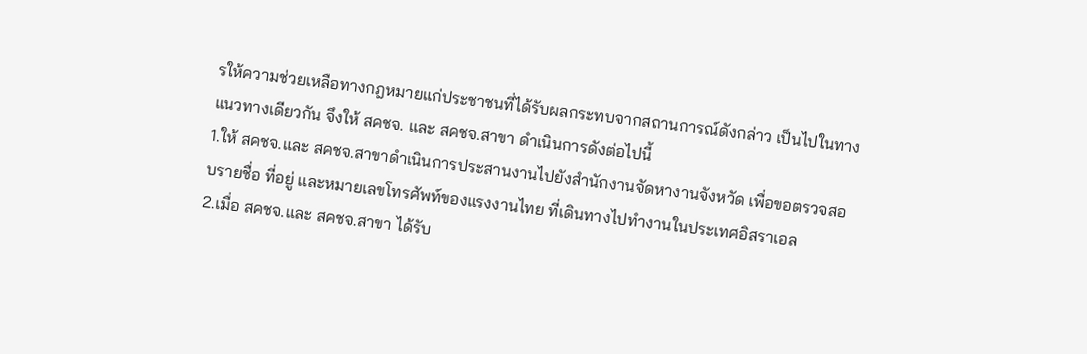รให้ความช่วยเหลือทางกฎหมายแก่ประชาชนที่ได้รับผลกระทบจากสถานการณ์ดังกล่าว เป็นไปในทางแนวทางเดียวกัน จึงให้ สคชจ. และ สคชจ.สาขา ดำเนินการดังต่อไปนี้
1.ให้ สคชจ.และ สคชจ.สาขาดำเนินการประสานงานไปยังสำนักงานจัดหางานจังหวัด เพื่อขอตรวจสอบรายชื่อ ที่อยู่ และหมายเลขโทรศัพท์ของแรงงานไทย ที่เดินทางไปทำงานในประเทศอิสราเอล
2.เมื่อ สคชจ.และ สคชจ.สาขา ได้รับ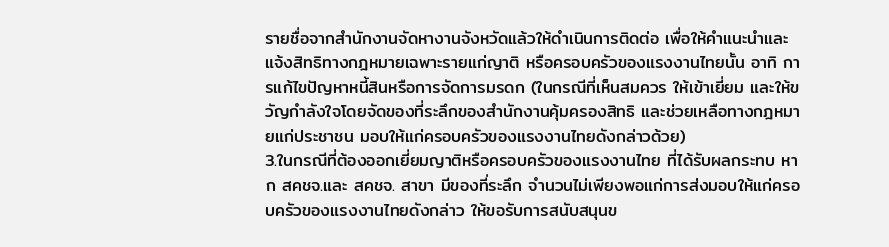รายชื่อจากสำนักงานจัดหางานจังหวัดแล้วให้ดำเนินการติดต่อ เพื่อให้คำแนะนำและแจ้งสิทธิทางกฎหมายเฉพาะรายแก่ญาติ หรือครอบครัวของแรงงานไทยนั้น อาทิ การแก้ไขปัญหาหนี้สินหรือการจัดการมรดก (ในกรณีที่เห็นสมควร ให้เข้าเยี่ยม และให้ขวัญกำลังใจโดยจัดของที่ระลึกของสำนักงานคุ้มครองสิทธิ และช่วยเหลือทางกฎหมายแก่ประชาชน มอบให้แก่ครอบครัวของแรงงานไทยดังกล่าวด้วย)
3.ในกรณีที่ต้องออกเยี่ยมญาติหรือครอบครัวของแรงงานไทย ที่ได้รับผลกระทบ หาก สคชจ.และ สคชจ. สาขา มีของที่ระลึก จำนวนไม่เพียงพอแก่การส่งมอบให้แก่ครอบครัวของแรงงานไทยดังกล่าว ให้ขอรับการสนับสนุนข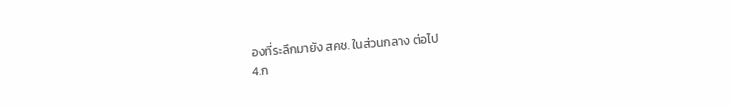องที่ระลึกมายัง สคช. ในส่วนกลาง ต่อไป
4.ก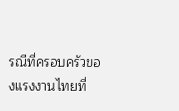รณีที่ครอบครัวของแรงงานไทยที่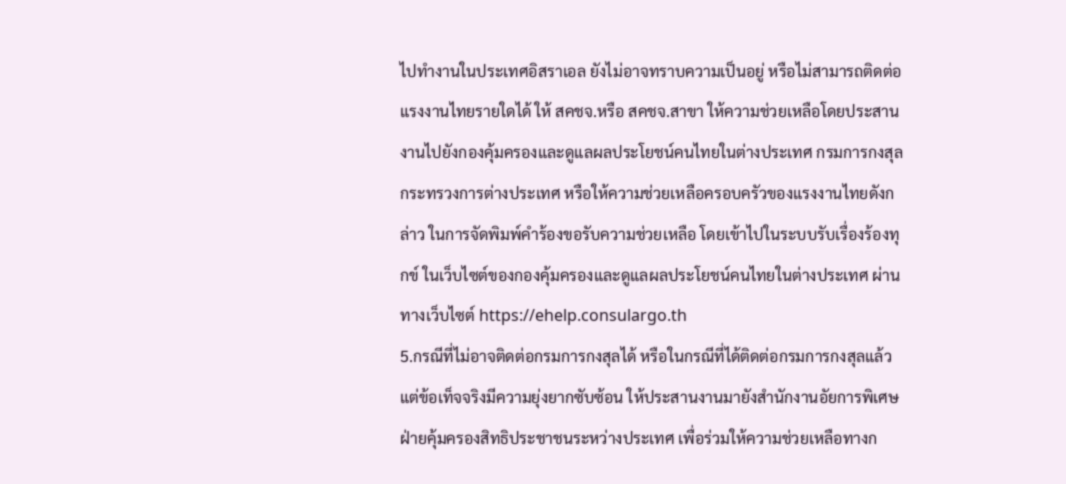ไปทำงานในประเทศอิสราเอล ยังไม่อาจทราบความเป็นอยู่ หรือไม่สามารถติดต่อแรงงานไทยรายใดได้ ให้ สคชจ.หรือ สคชจ.สาขา ให้ความช่วยเหลือโดยประสานงานไปยังกองคุ้มครองและดูแลผลประโยชน์คนไทยในต่างประเทศ กรมการกงสุล กระทรวงการต่างประเทศ หรือให้ความช่วยเหลือครอบครัวของแรงงานไทยดังกล่าว ในการจัดพิมพ์คำร้องขอรับความช่วยเหลือ โดยเข้าไปในระบบรับเรื่องร้องทุกข์ ในเว็บไซต์ของกองคุ้มครองและดูแลผลประโยชน์คนไทยในต่างประเทศ ผ่านทางเว็บไซต์ https://ehelp.consulargo.th
5.กรณีที่ไม่อาจติดต่อกรมการกงสุลได้ หรือในกรณีที่ได้ติดต่อกรมการกงสุลแล้วแต่ข้อเท็จจริงมีความยุ่งยากซับซ้อน ให้ประสานงานมายังสำนักงานอัยการพิเศษฝ่ายคุ้มครองสิทธิประชาชนระหว่างประเทศ เพื่อร่วมให้ความช่วยเหลือทางก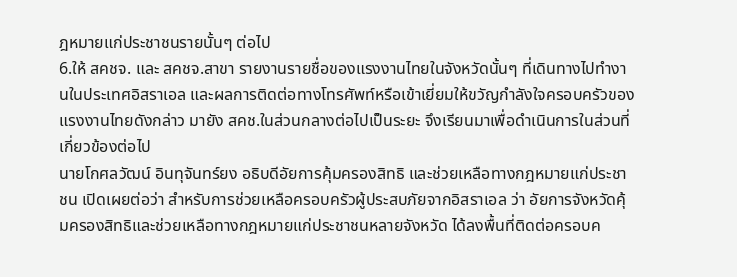ฎหมายแก่ประชาชนรายนั้นๆ ต่อไป
6.ให้ สคชจ. และ สคชจ.สาขา รายงานรายชื่อของแรงงานไทยในจังหวัดนั้นๆ ที่เดินทางไปทำงานในประเทศอิสราเอล และผลการติดต่อทางโทรศัพท์หรือเข้าเยี่ยมให้ขวัญกำลังใจครอบครัวของแรงงานไทยดังกล่าว มายัง สคช.ในส่วนกลางต่อไปเป็นระยะ จึงเรียนมาเพื่อดำเนินการในส่วนที่เกี่ยวข้องต่อไป
นายโกศลวัฒน์ อินทุจันทร์ยง อธิบดีอัยการคุ้มครองสิทธิ และช่วยเหลือทางกฎหมายแก่ประชาชน เปิดเผยต่อว่า สำหรับการช่วยเหลือครอบครัวผู้ประสบภัยจากอิสราเอล ว่า อัยการจังหวัดคุ้มครองสิทธิและช่วยเหลือทางกฎหมายแก่ประชาชนหลายจังหวัด ได้ลงพื้นที่ติดต่อครอบค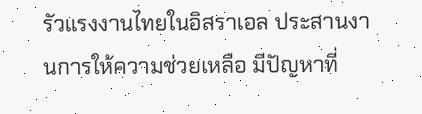รัวแรงงานไทยในอิสราเอล ประสานงานการให้ความช่วยเหลือ มีปัญหาที่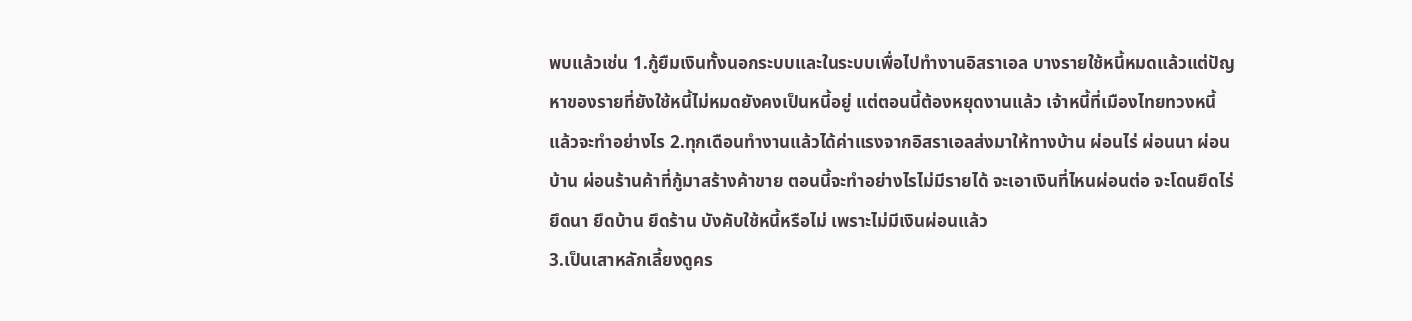พบแล้วเช่น 1.กู้ยืมเงินทั้งนอกระบบและในระบบเพื่อไปทำงานอิสราเอล บางรายใช้หนี้หมดแล้วแต่ปัญหาของรายที่ยังใช้หนี้ไม่หมดยังคงเป็นหนี้อยู่ แต่ตอนนี้ต้องหยุดงานแล้ว เจ้าหนี้ที่เมืองไทยทวงหนี้แล้วจะทำอย่างไร 2.ทุกเดือนทำงานแล้วได้ค่าแรงจากอิสราเอลส่งมาให้ทางบ้าน ผ่อนไร่ ผ่อนนา ผ่อนบ้าน ผ่อนร้านค้าที่กู้มาสร้างค้าขาย ตอนนี้จะทำอย่างไรไม่มีรายได้ จะเอาเงินที่ไหนผ่อนต่อ จะโดนยึดไร่ ยึดนา ยึดบ้าน ยึดร้าน บังคับใช้หนี้หรือไม่ เพราะไม่มีเงินผ่อนแล้ว
3.เป็นเสาหลักเลี้ยงดูคร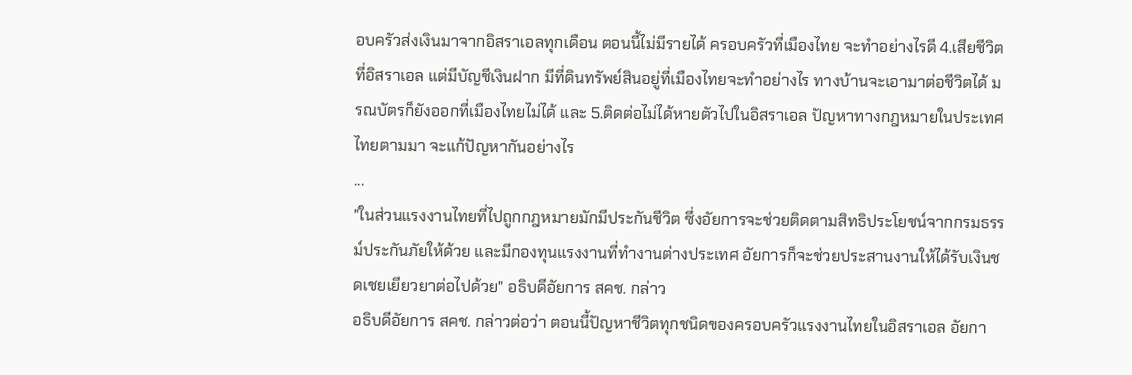อบครัวส่งเงินมาจากอิสราเอลทุกเดือน ตอนนี้ไม่มีรายได้ ครอบครัวที่เมืองไทย จะทำอย่างไรดี 4.เสียชีวิตที่อิสราเอล แต่มีบัญชีเงินฝาก มีที่ดินทรัพย์สินอยู่ที่เมืองไทยจะทำอย่างไร ทางบ้านจะเอามาต่อชีวิตได้ มรณบัตรก็ยังออกที่เมืองไทยไม่ได้ และ 5.ติดต่อไม่ได้หายตัวไปในอิสราเอล ปัญหาทางกฎหมายในประเทศไทยตามมา จะแก้ปัญหากันอย่างไร
...
"ในส่วนแรงงานไทยที่ไปถูกกฎหมายมักมีประกันชีวิต ซึ่งอัยการจะช่วยติดตามสิทธิประโยชน์จากกรมธรรม์ประกันภัยให้ด้วย และมีกองทุนแรงงานที่ทำงานต่างประเทศ อัยการก็จะช่วยประสานงานให้ได้รับเงินชดเชยเยียวยาต่อไปด้วย" อธิบดีอัยการ สคช. กล่าว
อธิบดีอัยการ สคช. กล่าวต่อว่า ตอนนี้ปัญหาชีวิตทุกชนิดของครอบครัวแรงงานไทยในอิสราเอล อัยกา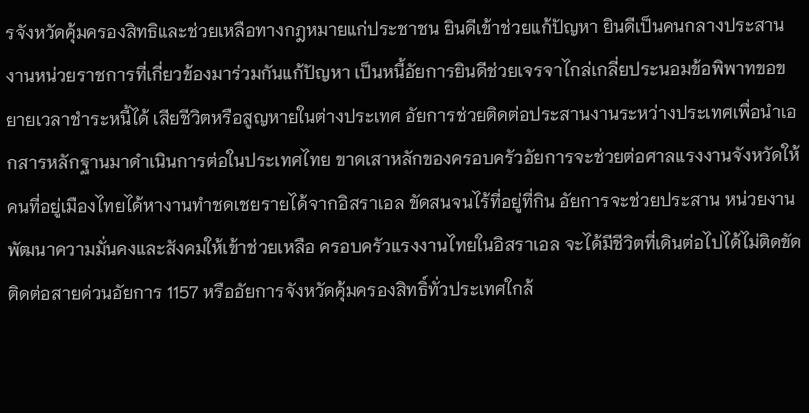รจังหวัดคุ้มครองสิทธิและช่วยเหลือทางกฎหมายแก่ประชาชน ยินดีเข้าช่วยแก้ปัญหา ยินดีเป็นคนกลางประสานงานหน่วยราชการที่เกี่ยวข้องมาร่วมกันแก้ปัญหา เป็นหนี้อัยการยินดีช่วยเจรจาไกล่เกลี่ยประนอมข้อพิพาทขอขยายเวลาชำระหนี้ได้ เสียชีวิตหรือสูญหายในต่างประเทศ อัยการช่วยติดต่อประสานงานระหว่างประเทศเพื่อนำเอกสารหลักฐานมาดำเนินการต่อในประเทศไทย ขาดเสาหลักของครอบครัวอัยการจะช่วยต่อศาลแรงงานจังหวัดให้คนที่อยู่เมืองไทยได้หางานทำชดเชยรายได้จากอิสราเอล ขัดสนจนไร้ที่อยู่ที่กิน อัยการจะช่วยประสาน หน่วยงานพัฒนาความมั่นคงและสังคมให้เข้าช่วยเหลือ ครอบครัวแรงงานไทยในอิสราเอล จะได้มีชีวิตที่เดินต่อไปได้ไม่ติดขัดติดต่อสายด่วนอัยการ 1157 หรืออัยการจังหวัดคุ้มครองสิทธิ์ทั่วประเทศใกล้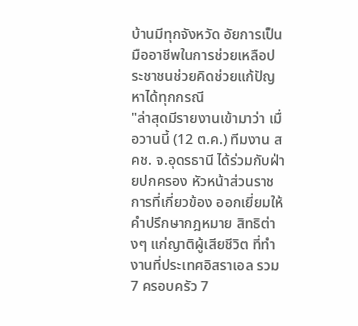บ้านมีทุกจังหวัด อัยการเป็นมืออาชีพในการช่วยเหลือประชาชนช่วยคิดช่วยแก้ปัญหาได้ทุกกรณี
"ล่าสุดมีรายงานเข้ามาว่า เมื่อวานนี้ (12 ต.ค.) ทีมงาน สคช. จ.อุดรธานี ได้ร่วมกับฝ่ายปกครอง หัวหน้าส่วนราชการที่เกี่ยวข้อง ออกเยี่ยมให้คำปรึกษากฎหมาย สิทธิต่างๆ แก่ญาติผู้เสียชีวิต ที่ทำงานที่ประเทศอิสราเอล รวม 7 ครอบครัว 7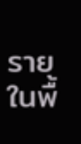รายในพื้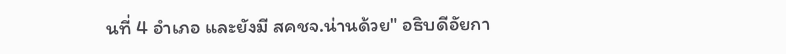นที่ 4 อำเภอ และยังมี สคชจ.น่านด้วย" อธิบดีอัยกา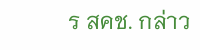ร สคช. กล่าว